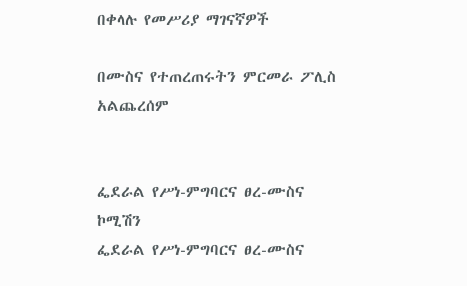በቀላሉ የመሥሪያ ማገናኛዎች

በሙስና የተጠረጠሩትን ምርመራ ፖሊስ አልጨረሰም


ፌደራል የሥነ-ምግባርና ፀረ-ሙስና ኮሚሽን
ፌደራል የሥነ-ምግባርና ፀረ-ሙስና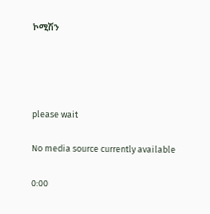ኮሚሽን




please wait

No media source currently available

0:00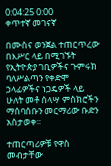0:04:25 0:00
ቀጥተኛ መገናኛ

በሙስና ወንጀል ተጠርጥረው በእሥር ላይ በሚገኙት የኢትዮጵያ ገቢዎችና ጉምሩክ ባለሥልጣን የቀድሞ ኃላፊዎችና ነጋዴዎች ላይ ሁለት መቶ ሰላሣ ምስክሮችን ማሰባሰቡን መርማሪው ቡድን አስታወቀ።

ተጠርጣሪዎቹ የዋስ መብታቸው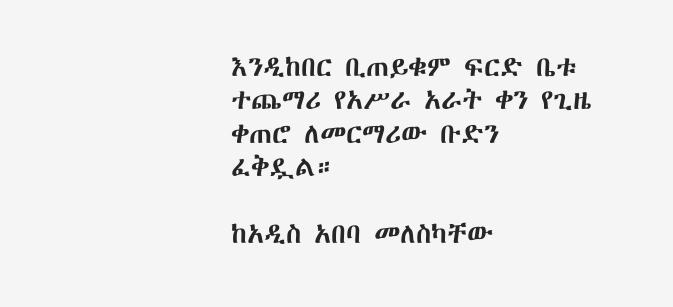እንዲከበር ቢጠይቁም ፍርድ ቤቱ ተጨማሪ የአሥራ አራት ቀን የጊዜ ቀጠሮ ለመርማሪው ቡድን ፈቅዷል።

ከአዲስ አበባ መለስካቸው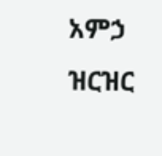አምኃ ዝርዝር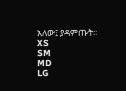አለው፤ ያዳምጡት፡፡
XS
SM
MD
LG